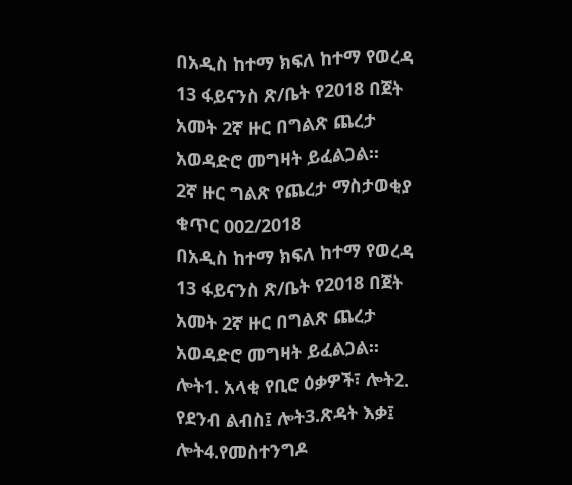በአዲስ ከተማ ክፍለ ከተማ የወረዳ 13 ፋይናንስ ጽ/ቤት የ2018 በጀት አመት 2ኛ ዙር በግልጽ ጨረታ አወዳድሮ መግዛት ይፈልጋል፡፡
2ኛ ዙር ግልጽ የጨረታ ማስታወቂያ ቁጥር 002/2018
በአዲስ ከተማ ክፍለ ከተማ የወረዳ 13 ፋይናንስ ጽ/ቤት የ2018 በጀት አመት 2ኛ ዙር በግልጽ ጨረታ አወዳድሮ መግዛት ይፈልጋል፡፡
ሎት1. አላቂ የቢሮ ዕቃዎች፣ ሎት2. የደንብ ልብስ፤ ሎት3.ጽዳት እቃ፤ ሎት4.የመስተንግዶ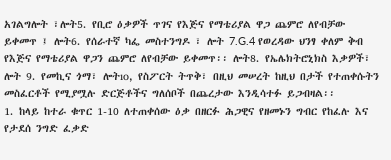አገልግሎት ፣ሎት5. የቢሮ ዕቃዎች ጥገና የእጅና የማቴሪያል ዋጋ ጨምሮ ለየብቻው ይቀመጥ ፤ ሎት6. የሰራተኛ ካፌ መስተንግዶ ፣ ሎት 7.G.4 የወረዳው ህንፃ ቀለም ቅብ የእጅና የማቴሪያል ዋጋን ጨምሮ ለየብቻው ይቀመጥ፡፡ ሎት8. የኤሌክትሮኒክስ እቃዎች፣ ሎት 9. የመኪና ጎማ፣ ሎትıo, የስፖርት ትጥቅ፣ በዚህ መሠረት ከዚህ በታች የተጠቀሱትን መስፈርቶች የሚያሟሉ ድርጅቶችና ግለሰቦች በጨረታው እንዲሳተፉ ይጋብዛል፡፡
1. ከላይ ከተራ ቁጥር 1-10 ለተጠቀሰው ዕቃ በዘርፉ ሕጋዊና የዘመኑን ግብር የከፈሉ እና የታደሰ ንግድ ፈቃድ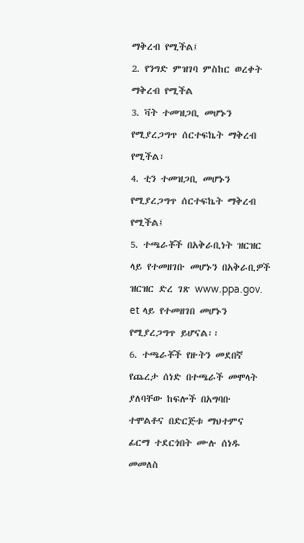ማቅረብ የሚችል፤
2. የንግድ ምዝገባ ምስከር ወረቀት ማቅረብ የሚችል
3. ቫት ተመዝጋቢ መሆኑን የሚያረጋግጥ ሰርተፍኬት ማቅረብ የሚችል፣
4. ቲን ተመዝጋቢ መሆኑን የሚያረጋግጥ ሰርተፍኬት ማቅረብ የሚችል፤
5. ተጫራቾች በአቅራቢነት ዝርዝር ላይ የተመዘገቡ መሆኑን በአቅራቢዎች ዝርዝር ድረ ገጽ www.ppa.gov. et ላይ የተመዘገበ መሆኑን የሚያረጋግጥ ይሆናል፡፡
6. ተጫራቾች የዙትን መደበኛ የጨረታ ሰነድ በተጫራች መሞላት ያለባቸው ከፍሎች በአግባቡ ተሞልቶና በድርጅቱ ማህተምና ፊርማ ተደርጎበት ሙሉ ሰነዱ መመለስ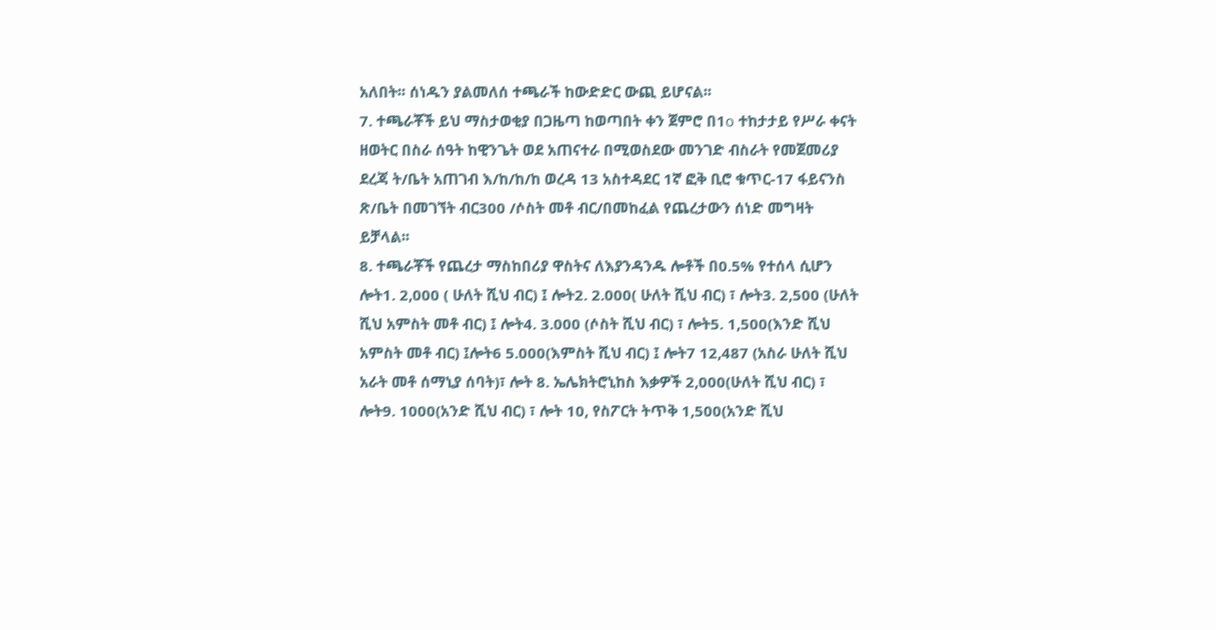አለበት፡፡ ሰነዱን ያልመለሰ ተጫራች ከውድድር ውጪ ይሆናል፡፡
7. ተጫራቾች ይህ ማስታወቂያ በጋዜጣ ከወጣበት ቀን ጀምሮ በ1o ተከታታይ የሥራ ቀናት ዘወትር በስራ ሰዓት ከዊንጌት ወደ አጠናተራ በሚወስደው መንገድ ብስራት የመጀመሪያ ደረጃ ት/ቤት አጠገብ እ/ከ/ከ/ከ ወረዳ 13 አስተዳደር 1ኛ ፎቅ ቢሮ ቁጥር-17 ፋይናንስ ጽ/ቤት በመገኘት ብር300 /ሶስት መቶ ብር/በመከፈል የጨረታውን ሰነድ መግዛት ይቻላል፡፡
8. ተጫራቾች የጨረታ ማስከበሪያ ዋስትና ለእያንዳንዱ ሎቶች በ0.5% የተሰላ ሲሆን ሎት1. 2,000 ( ሁለት ሺህ ብር) ፤ ሎት2. 2.000( ሁለት ሺህ ብር) ፣ ሎት3. 2,500 (ሁለት ሺህ አምስት መቶ ብር) ፤ ሎት4. 3.000 (ሶስት ሺህ ብር) ፣ ሎት5. 1,500(እንድ ሺህ አምስት መቶ ብር) ፤ሎት6 5.000(እምስት ሺህ ብር) ፤ ሎት7 12,487 (አስራ ሁለት ሺህ አራት መቶ ሰማኒያ ሰባት)፣ ሎት 8. ኤሌክትሮኒከስ እቃዎች 2,000(ሁለት ሺህ ብር) ፣ ሎት9. 1000(አንድ ሺህ ብር) ፣ ሎት 10, የስፖርት ትጥቅ 1,500(አንድ ሺህ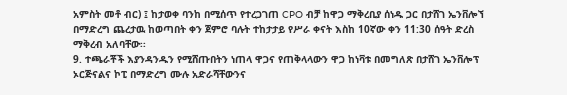አምስት መቶ ብር) ፤ ከታወቀ ባንከ በሚሰጥ የተረጋገጠ CPO ብቻ ከዋጋ ማቅረቢያ ሰነዱ ጋር በታሸገ ኤንቨሎኘ በማድረግ ጨረታዉ ከወጣበት ቀን ጀምሮ ባሉት ተከታታይ የሥራ ቀናት እስከ 10ኛው ቀን 11:30 ሰዓት ድረስ ማቅረብ አለባቸው፡፡
9. ተጫራቾች እያንዳንዱን የሚሸጡበትን ነጠላ ዋጋና የጠቅላላውን ዋጋ ከነቫቱ በመግለጽ በታሸገ ኤንቨሎፕ
ኦርጅናልና ኮፒ በማድረግ ሙሉ አድራሻቸውንና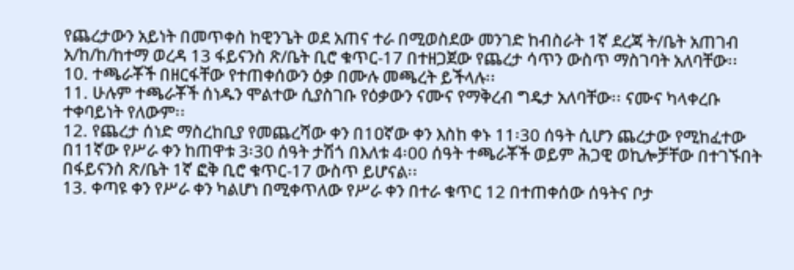የጨረታውን አይነት በመጥቀስ ከዊንጌት ወደ አጠና ተራ በሚወስደው መንገድ ከብስራት 1ኛ ደረጃ ት/ቤት አጠገብ አ/ከ/ከ/ከተማ ወረዳ 13 ፋይናንስ ጽ/ቤት ቢሮ ቁጥር-17 በተዘጋጀው የጨረታ ሳጥን ውስጥ ማስገባት አለባቸው፡፡
10. ተጫራቾች በዘርፋቸው የተጠቀሰውን ዕቃ በሙሉ መጫረት ይችላሉ፡፡
11. ሁሉም ተጫራቾች ሰነዱን ሞልተው ሲያስገቡ የዕቃውን ናሙና የማቅረብ ግዴታ አለባቸው፡፡ ናሙና ካላቀረቡ ተቀባይነት የለውም፡፡
12. የጨረታ ሰነድ ማስረከቢያ የመጨረሻው ቀን በ1ዐኛው ቀን እስከ ቀኑ 11፡30 ሰዓት ሲሆን ጨረታው የሚከፈተው በ11ኛው የሥራ ቀን ከጠዋቱ 3፡30 ሰዓት ታሽጎ በእለቱ 4፡00 ሰዓት ተጫራቾች ወይም ሕጋዊ ወኪሎቻቸው በተገኙበት በፋይናንስ ጽ/ቤት 1ኛ ፎቅ ቢሮ ቁጥር-17 ውስጥ ይሆናል፡፡
13. ቀጣዩ ቀን የሥራ ቀን ካልሆነ በሚቀጥለው የሥራ ቀን በተራ ቁጥር 12 በተጠቀሰው ሰዓትና ቦታ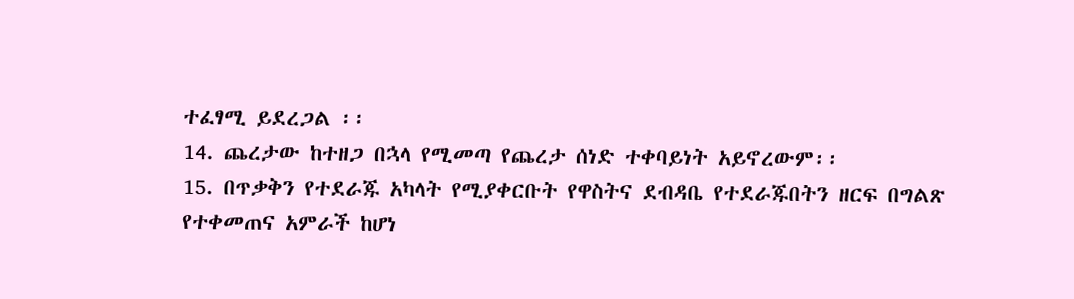ተፈፃሚ ይደረጋል ፡፡
14. ጨረታው ከተዘጋ በኋላ የሚመጣ የጨረታ ሰነድ ተቀባይነት አይኖረውም፡፡
15. በጥቃቅን የተደራጁ አካላት የሚያቀርቡት የዋስትና ደብዳቤ የተደራጁበትን ዘርፍ በግልጽ የተቀመጠና አምራች ከሆነ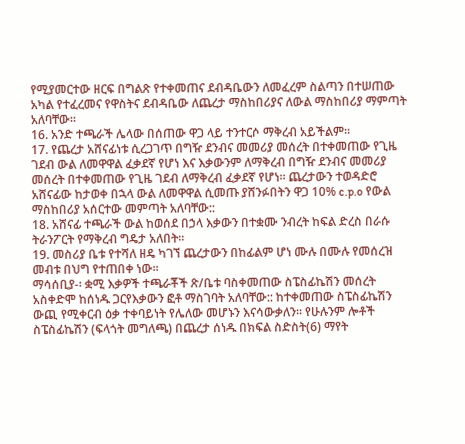የሚያመርተው ዘርፍ በግልጽ የተቀመጠና ደብዳቤውን ለመፈረም ስልጣን በተሠጠው አካል የተፈረመና የዋስትና ደብዳቤው ለጨረታ ማስከበሪያና ለውል ማስከበሪያ ማምጣት አለባቸው፡፡
16. አንድ ተጫራች ሌላው በሰጠው ዋጋ ላይ ተንተርሶ ማቅረብ አይችልም፡፡
17. የጨረታ አሸናፊነቱ ሲረጋገጥ በግዥ ደንብና መመሪያ መሰረት በተቀመጠው የጊዜ ገደብ ውል ለመዋዋል ፈቃደኛ የሆነ እና እቃውንም ለማቅረብ በግዥ ደንብና መመሪያ መሰረት በተቀመጠው የጊዜ ገደብ ለማቅረብ ፈቃደኛ የሆነ፡፡ ጨረታውን ተወዳድሮ አሸናፊው ከታወቀ በኋላ ውል ለመዋዋል ሲመጡ ያሸንፉበትን ዋጋ 10% c.p.o የውል ማስከበሪያ አሰርተው መምጣት አለባቸው::
18. አሸናፊ ተጫራች ውል ከወሰደ በኃላ እቃውን በተቋሙ ንብረት ከፍል ድረስ በራሱ ትራንፖርት የማቅረብ ግዴታ አለበት፡፡
19. መስሪያ ቤቱ የተሻለ ዘዴ ካገኘ ጨረታውን በከፊልም ሆነ ሙሉ በሙሉ የመሰረዝ መብቱ በህግ የተጠበቀ ነው፡፡
ማሳሰቢያ-፡ ቋሚ እቃዎች ተጫራቾች ጽ/ቤቱ ባስቀመጠው ስፔስፊኬሽን መሰረት አስቀድሞ ከሰነዱ ጋርየእቃውን ፎቶ ማስገባት አለባቸው:: ከተቀመጠው ስፔስፊኬሽን ውጪ የሚቀርብ ዕቃ ተቀባይነት የሌለው መሆኑን እናሳውቃለን፡፡ የሁሉንም ሎቶች ስፔስፊኬሽን (ፍላጎት መግለጫ) በጨረታ ሰነዱ በክፍል ስድስት(6) ማየት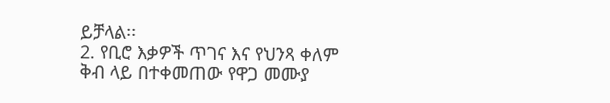ይቻላል፡፡
2. የቢሮ እቃዎች ጥገና እና የህንጻ ቀለም ቅብ ላይ በተቀመጠው የዋጋ መሙያ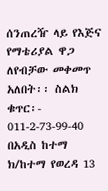ሰንጠረዥ ላይ የእጅና የማቴሪያል ዋጋ ለየብቻው መቀመጥ አለበት፡፡ ስልክ ቁጥር፡- 011-2-73-99-40
በአዲስ ከተማ ክ/ከተማ የወረዳ 13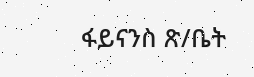ፋይናንስ ጽ/ቤት